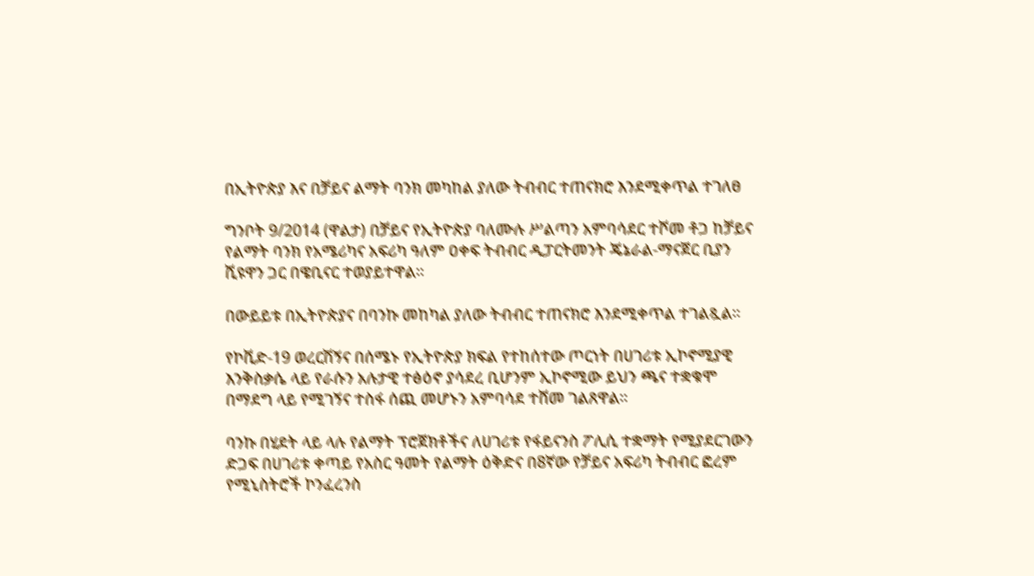በኢትዮጵያ እና በቻይና ልማት ባንክ መካከል ያለው ትብብር ተጠናክሮ እንደሚቀጥል ተገለፀ

ግንቦት 9/2014 (ዋልታ) በቻይና የኢትዮጵያ ባለሙሉ ሥልጣን አምባሳደር ተሾመ ቶጋ ከቻይና የልማት ባንክ የአሜሪካና አፍሪካ ዓለም ዐቀፍ ትብብር ዲፓርትመንት ጄኔራል-ማናጀር ቢያን ሺዩዋን ጋር በዌቢናር ተወያይተዋል።

በውይይቱ በኢትዮጵያና በባንኩ መከካል ያለው ትብብር ተጠናክሮ እንደሚቀጥል ተገልጿል።

የኮቪድ-19 ወረርሽኝና በሰሜኑ የኢትዮጵያ ክፍል የተከሰተው ጦርነት በሀገሪቱ ኢኮኖሚያዊ እንቅስቃሴ ላይ የራሱን አሉታዊ ተፅዕኖ ያሳደረ ቢሆንም ኢኮኖሚው ይህን ጫና ተቋቁሞ በማደግ ላይ የሚገኝና ተስፋ ሰጪ መሆኑን አምባሳደ ተሸመ ገልጸዋል፡፡

ባንኩ በሂደት ላይ ላሉ የልማት ፕሮጀክቶችና ለሀገሪቱ የፋይናንስ ፖሊሲ ተቋማት የሚያደርገውን ድጋፍ በሀገሪቱ ቀጣይ የአስር ዓመት የልማት ዕቅድና በ8ኛው የቻይና አፍሪካ ትብብር ፎረም የሚኒስትሮች ኮንፈረንስ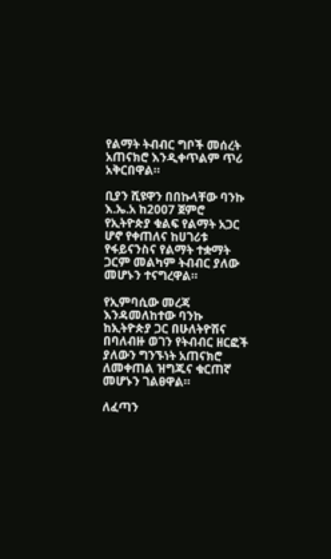የልማት ትብብር ግቦች መሰረት አጠናክሮ እንዲቀጥልም ጥሪ አቅርበዋል።

ቢያን ሺዩዋን በበኩላቸው ባንኩ እ.ኤ.አ ከ2007 ጀምሮ የኢትዮጵያ ቁልፍ የልማት አጋር ሆኖ የቀጠለና ከሀገሪቱ የፋይናንስና የልማት ተቋማት ጋርም መልካም ትብብር ያለው መሆኑን ተናግረዋል።

የኢምባሲው መረጃ እንዳመለከተው ባንኩ ከኢትዮጵያ ጋር በሁለትዮሽና በባለብዙ ወገን የትብብር ዘርፎች ያለውን ግንኙነት አጠናክሮ ለመቀጠል ዝግጁና ቁርጠኛ መሆኑን ገልፀዋል።

ለፈጣን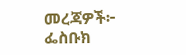መረጃዎች፦
ፌስቡክ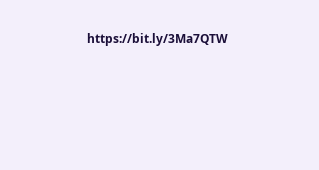https://bit.ly/3Ma7QTW